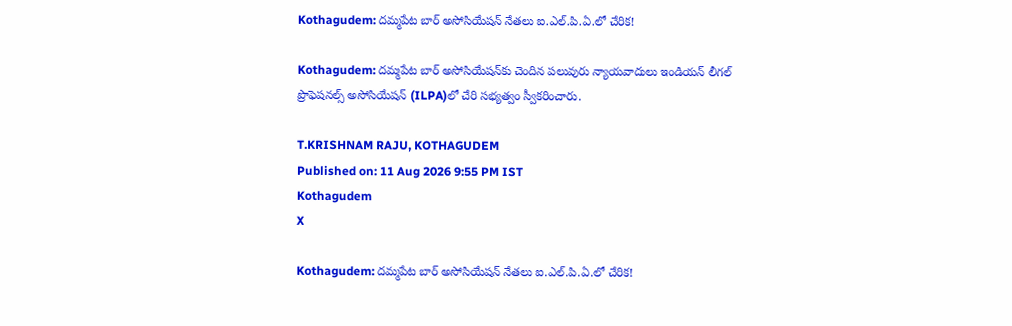Kothagudem: దమ్మపేట బార్ అసోసియేషన్ నేతలు ఐ.ఎల్.పి.ఏ.లో చేరిక!

Kothagudem: దమ్మపేట బార్ అసోసియేషన్‌కు చెందిన పలువురు న్యాయవాదులు ఇండియన్ లీగల్ ప్రొఫెషనల్స్ అసోసియేషన్ (ILPA)లో చేరి సభ్యత్వం స్వీకరించారు.

T.KRISHNAM RAJU, KOTHAGUDEM
Published on: 11 Aug 2026 9:55 PM IST
Kothagudem
X

Kothagudem: దమ్మపేట బార్ అసోసియేషన్ నేతలు ఐ.ఎల్.పి.ఏ.లో చేరిక!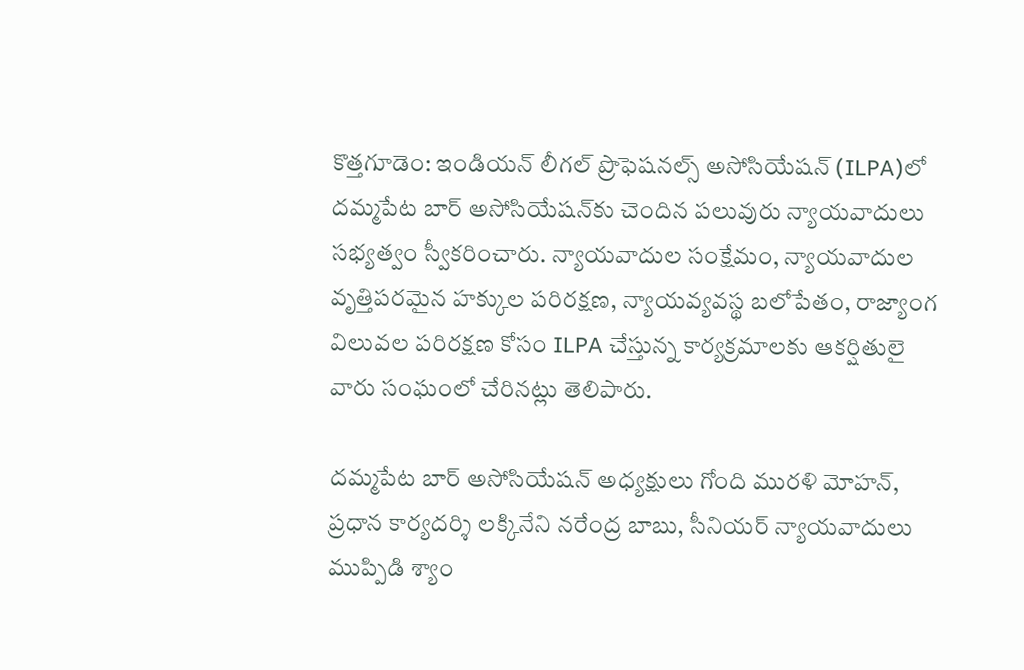కొత్తగూడెం: ఇండియన్ లీగల్ ప్రొఫెషనల్స్ అసోసియేషన్ (ILPA)లో దమ్మపేట బార్ అసోసియేషన్‌కు చెందిన పలువురు న్యాయవాదులు సభ్యత్వం స్వీకరించారు. న్యాయవాదుల సంక్షేమం, న్యాయవాదుల వృత్తిపరమైన హక్కుల పరిరక్షణ, న్యాయవ్యవస్థ బలోపేతం, రాజ్యాంగ విలువల పరిరక్షణ కోసం ILPA చేస్తున్న కార్యక్రమాలకు ఆకర్షితులై వారు సంఘంలో చేరినట్లు తెలిపారు.

దమ్మపేట బార్ అసోసియేషన్ అధ్యక్షులు గోంది మురళి మోహన్, ప్రధాన కార్యదర్శి లక్కినేని నరేంద్ర బాబు, సీనియర్ న్యాయవాదులు ముప్పిడి శ్యాం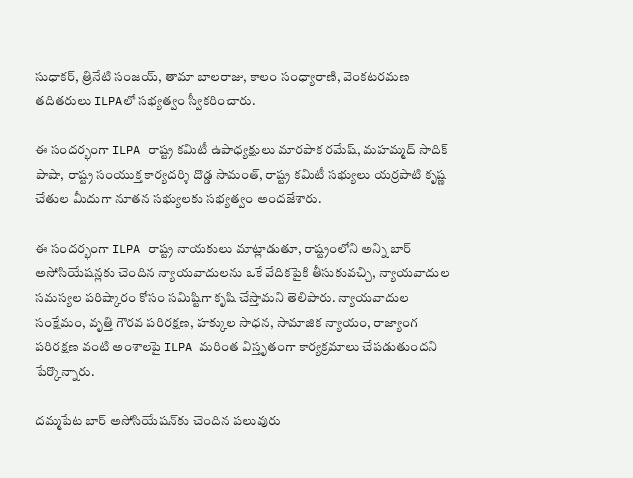సుధాకర్, త్రినేటి సంజయ్, తామా బాలరాజు, కాలం సంధ్యారాణి, వెంకటరమణ తదితరులు ILPAలో సభ్యత్వం స్వీకరించారు.

ఈ సందర్భంగా ILPA రాష్ట్ర కమిటీ ఉపాధ్యక్షులు మారపాక రమేష్, మహమ్మద్ సాదిక్ పాషా, రాష్ట్ర సంయుక్త కార్యదర్శి దొడ్డ సామంత్, రాష్ట్ర కమిటీ సభ్యులు యర్రపాటి కృష్ణ చేతుల మీదుగా నూతన సభ్యులకు సభ్యత్వం అందజేశారు.

ఈ సందర్భంగా ILPA రాష్ట్ర నాయకులు మాట్లాడుతూ, రాష్ట్రంలోని అన్ని బార్ అసోసియేషన్లకు చెందిన న్యాయవాదులను ఒకే వేదికపైకి తీసుకువచ్చి, న్యాయవాదుల సమస్యల పరిష్కారం కోసం సమిష్టిగా కృషి చేస్తామని తెలిపారు. న్యాయవాదుల సంక్షేమం, వృత్తి గౌరవ పరిరక్షణ, హక్కుల సాధన, సామాజిక న్యాయం, రాజ్యాంగ పరిరక్షణ వంటి అంశాలపై ILPA మరింత విస్తృతంగా కార్యక్రమాలు చేపడుతుందని పేర్కొన్నారు.

దమ్మపేట బార్ అసోసియేషన్‌కు చెందిన పలువురు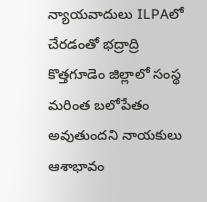న్యాయవాదులు ILPAలో చేరడంతో భద్రాద్రి కొత్తగూడెం జిల్లాలో సంస్థ మరింత బలోపేతం అవుతుందని నాయకులు ఆశాభావం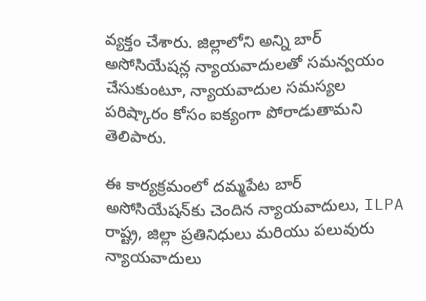వ్యక్తం చేశారు. జిల్లాలోని అన్ని బార్ అసోసియేషన్ల న్యాయవాదులతో సమన్వయం చేసుకుంటూ, న్యాయవాదుల సమస్యల పరిష్కారం కోసం ఐక్యంగా పోరాడుతామని తెలిపారు.

ఈ కార్యక్రమంలో దమ్మపేట బార్ అసోసియేషన్‌కు చెందిన న్యాయవాదులు, ILPA రాష్ట్ర, జిల్లా ప్రతినిధులు మరియు పలువురు న్యాయవాదులు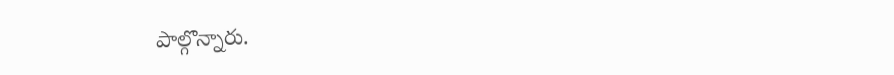పాల్గొన్నారు.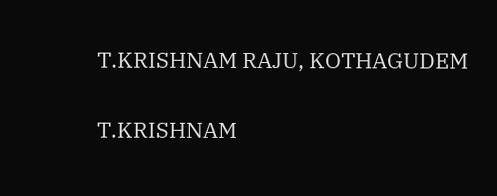T.KRISHNAM RAJU, KOTHAGUDEM

T.KRISHNAM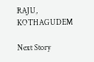RAJU, KOTHAGUDEM

Next Story